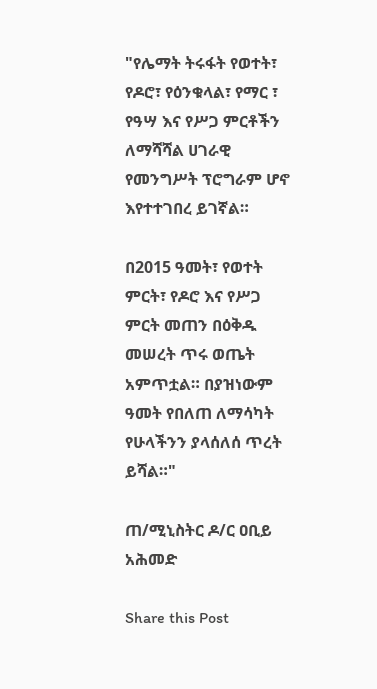"የሌማት ትሩፋት የወተት፣ የዶሮ፣ የዕንቁላል፣ የማር ፣ የዓሣ እና የሥጋ ምርቶችን ለማሻሻል ሀገራዊ የመንግሥት ፕሮግራም ሆኖ እየተተገበረ ይገኛል።

በ2015 ዓመት፣ የወተት ምርት፣ የዶሮ እና የሥጋ ምርት መጠን በዕቅዱ መሠረት ጥሩ ወጤት አምጥቷል። በያዝነውም ዓመት የበለጠ ለማሳካት የሁላችንን ያላሰለሰ ጥረት ይሻል።"

ጠ/ሚኒስትር ዶ/ር ዐቢይ አሕመድ

Share this Post